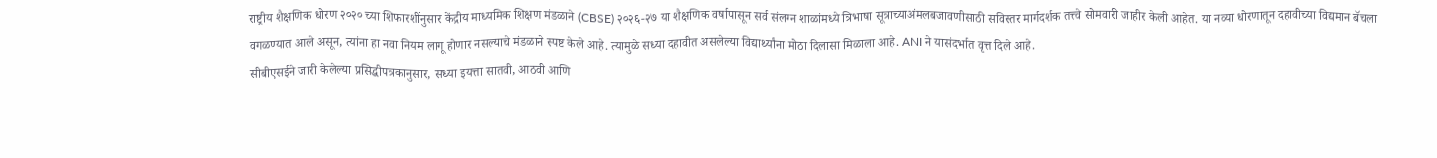राष्ट्रीय शैक्षणिक धोरण २०२० च्या शिफारशींनुसार केंद्रीय माध्यमिक शिक्षण मंडळाने (CBSE) २०२६-२७ या शैक्षणिक वर्षापासून सर्व संलग्न शाळांमध्ये त्रिभाषा सूत्राच्याअंमलबजावणीसाठी सविस्तर मार्गदर्शक तत्त्वे सोमवारी जाहीर केली आहेत. या नव्या धोरणातून दहावीच्या विद्यमान बॅचला वगळण्यात आले असून, त्यांना हा नवा नियम लागू होणार नसल्याचे मंडळाने स्पष्ट केले आहे. त्यामुळे सध्या दहावीत असलेल्या विद्यार्थ्यांना मोठा दिलासा मिळाला आहे. ANI ने यासंदर्भात वृत्त दिले आहे.
सीबीएसईने जारी केलेल्या प्रसिद्धीपत्रकानुसार, सध्या इयत्ता सातवी, आठवी आणि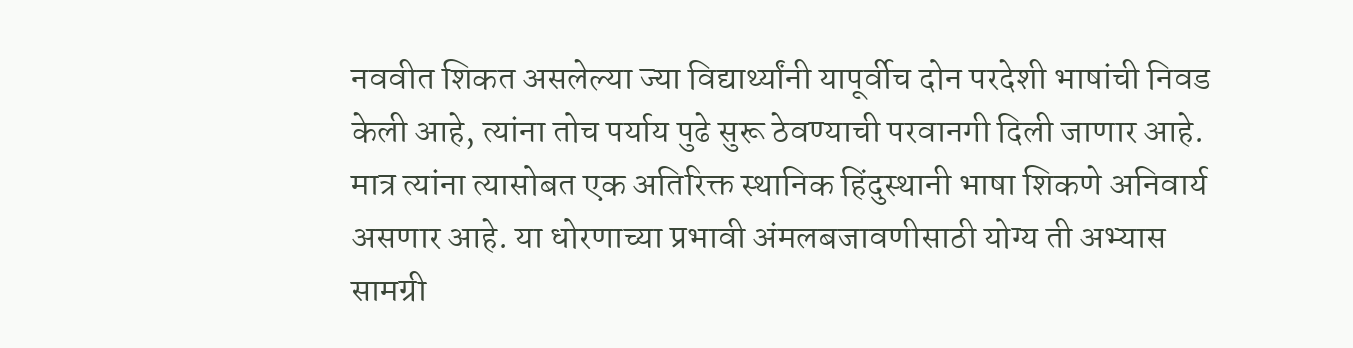नववीत शिकत असलेल्या ज्या विद्यार्थ्यांनी यापूर्वीच दोन परदेशी भाषांची निवड केली आहे, त्यांना तोच पर्याय पुढे सुरू ठेवण्याची परवानगी दिली जाणार आहे. मात्र त्यांना त्यासोबत एक अतिरिक्त स्थानिक हिंदुस्थानी भाषा शिकणे अनिवार्य असणार आहे. या धोरणाच्या प्रभावी अंमलबजावणीसाठी योग्य ती अभ्यास सामग्री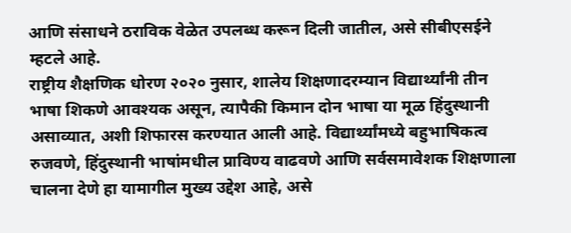आणि संसाधने ठराविक वेळेत उपलब्ध करून दिली जातील, असे सीबीएसईने म्हटले आहे.
राष्ट्रीय शैक्षणिक धोरण २०२० नुसार, शालेय शिक्षणादरम्यान विद्यार्थ्यांनी तीन भाषा शिकणे आवश्यक असून, त्यापैकी किमान दोन भाषा या मूळ हिंदुस्थानी असाव्यात, अशी शिफारस करण्यात आली आहे. विद्यार्थ्यांमध्ये बहुभाषिकत्व रुजवणे, हिंदुस्थानी भाषांमधील प्राविण्य वाढवणे आणि सर्वसमावेशक शिक्षणाला चालना देणे हा यामागील मुख्य उद्देश आहे, असे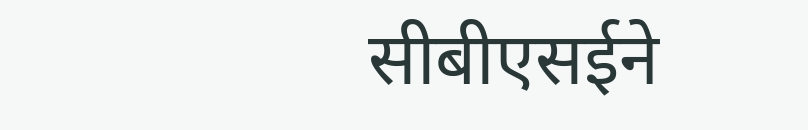सीबीएसईने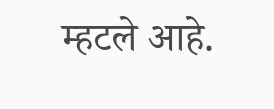म्हटले आहे.